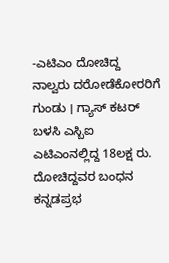-ಎಟಿಎಂ ದೋಚಿದ್ದ ನಾಲ್ವರು ದರೋಡೆಕೋರರಿಗೆ ಗುಂಡು । ಗ್ಯಾಸ್ ಕಟರ್ ಬಳಸಿ ಎಸ್ಬಿಐ ಎಟಿಎಂನಲ್ಲಿದ್ದ 18ಲಕ್ಷ ರು. ದೋಚಿದ್ದವರ ಬಂಧನ
ಕನ್ನಡಪ್ರಭ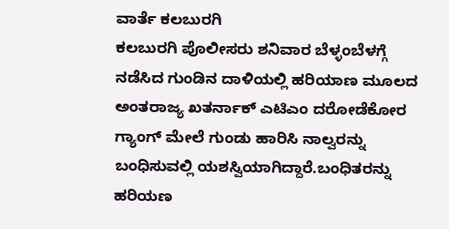ವಾರ್ತೆ ಕಲಬುರಗಿ
ಕಲಬುರಗಿ ಪೊಲೀಸರು ಶನಿವಾರ ಬೆಳ್ಳಂಬೆಳಗ್ಗೆ ನಡೆಸಿದ ಗುಂಡಿನ ದಾಳಿಯಲ್ಲಿ ಹರಿಯಾಣ ಮೂಲದ ಅಂತರಾಜ್ಯ ಖತರ್ನಾಕ್ ಎಟಿಎಂ ದರೋಡೆಕೋರ ಗ್ಯಾಂಗ್ ಮೇಲೆ ಗುಂಡು ಹಾರಿಸಿ ನಾಲ್ವರನ್ನು ಬಂಧಿಸುವಲ್ಲಿ ಯಶಸ್ವಿಯಾಗಿದ್ದಾರೆ.ಬಂಧಿತರನ್ನು ಹರಿಯಣ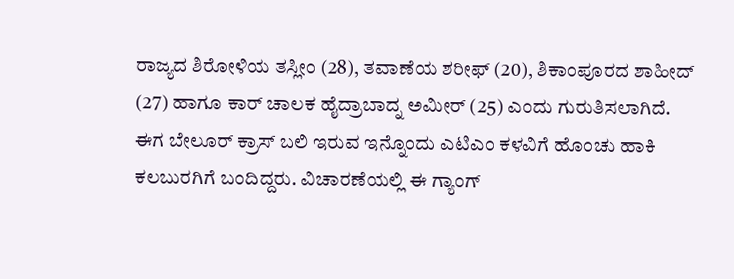ರಾಜ್ಯದ ಶಿರೋಳಿಯ ತಸ್ಲೀಂ (28), ತವಾಣೆಯ ಶರೀಫ್ (20), ಶಿಕಾಂಪೂರದ ಶಾಹೀದ್ (27) ಹಾಗೂ ಕಾರ್ ಚಾಲಕ ಹೈದ್ರಾಬಾದ್ನ ಅಮೀರ್ (25) ಎಂದು ಗುರುತಿಸಲಾಗಿದೆ.
ಈಗ ಬೇಲೂರ್ ಕ್ರಾಸ್ ಬಲಿ ಇರುವ ಇನ್ನೊಂದು ಎಟಿಎಂ ಕಳವಿಗೆ ಹೊಂಚು ಹಾಕಿ ಕಲಬುರಗಿಗೆ ಬಂದಿದ್ದರು. ವಿಚಾರಣೆಯಲ್ಲಿ ಈ ಗ್ಯಾಂಗ್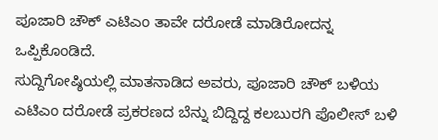ಪೂಜಾರಿ ಚೌಕ್ ಎಟಿಎಂ ತಾವೇ ದರೋಡೆ ಮಾಡಿರೋದನ್ನ ಒಪ್ಪಿಕೊಂಡಿದೆ.
ಸುದ್ದಿಗೋಷ್ಠಿಯಲ್ಲಿ ಮಾತನಾಡಿದ ಅವರು, ಪೂಜಾರಿ ಚೌಕ್ ಬಳಿಯ ಎಟಿಎಂ ದರೋಡೆ ಪ್ರಕರಣದ ಬೆನ್ನು ಬಿದ್ದಿದ್ದ ಕಲಬುರಗಿ ಪೊಲೀಸ್ ಬಳಿ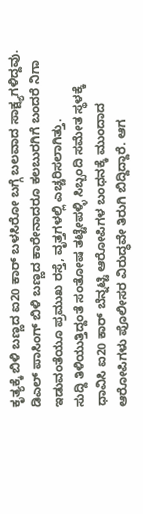ಕೃತ್ಯಕ್ಕೆ ಬಿಳಿ ಬಣ್ಣದ ಐ20 ಕಾರ್ ಬಳಸಿರೋ ಬಗ್ಗೆ ಬಲವಾದ ಸಾಕ್ಷ್ಯಗಳಿದ್ದವು. ಡಿಎಲ್ ಪಾಸಿಂಗ್ ಬಿಳಿ ಬಣ್ಣದ ಕಾರೇನಾದರೂ ಕಲಬುರಗಿಗೆ ಬಂದರೆ ನಿಗಾ ಇಡುವಂತೆಯೂ ಪ್ರಮುಖ ರಸ್ತೆ, ವೃತ್ತಗಳಲ್ಲಿ ಎಚ್ಚರಿಸಲಾಗಿತ್ತು.
ಸುದ್ದಿ ತಿಳಿಯುತ್ತಿದ್ದಂತೆ ಸಂತೋಷ ತಟ್ಟೇಪಳ್ಳಿ ಸಿಬ್ಬಂದಿ ಸಮೇತ ಸ್ಥಳಕ್ಕೆ ಧಾವಿಸಿ ಐ20 ಕಾರ್ ಬೆನ್ನಟ್ಟಿ ಆರೋಪಿಗಳ ಬಂಧನಕ್ಕೆ ಮುಂದಾದ ಆರೋಪಿಗಳು ಪೊಲೀಸರ ವಿರುದ್ಧವೇ ತಿರುಗಿ ಬಿದ್ದಿದ್ದಾರೆ. ಆಗ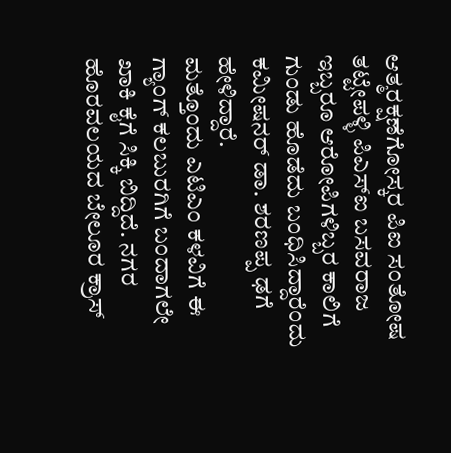ಆತ್ಮರಕ್ಷಣೆಗೋಸ್ಕರ ಪಿಐ ಸಂತೋಷ ತಟ್ಟೇಪಳ್ಳಿ ಪಿಎಸ್ಐ ಬಸವರಾಜ ಇಬ್ಬರೂ ಆರೋಪಿಗಳಿಬ್ಬರ ಕಾಲಿಗೆ ಗುಂಡು ಹೊಡೆದು ಬಂಧಿಸಿದ್ದಾರೆಂದು ಕಮೀಷನರ್ ಡಾ. ಶರಣಪ್ಪ ಢಗೆ ಹೇಳಿದ್ದಾರೆ.
ಮತ್ತೊಂದು ಎಟಿಎಂ ಕಳವಿಗೆ ಈ ಗ್ಯಾಂಗ್ ಕಲಬುರಗಿಗೆ ಬಂದಾಗಲೇ ಖಾಕಿ ಕೈಗೆ ಸಿಕ್ಕಿ ಬಿದ್ದಿದೆ. ನಗರ ಹೊರವಲಯದ ಬೇಲೂರ ಕ್ರಾಸ್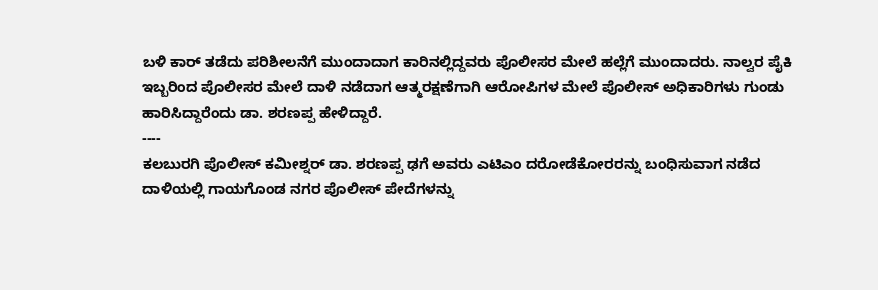ಬಳಿ ಕಾರ್ ತಡೆದು ಪರಿಶೀಲನೆಗೆ ಮುಂದಾದಾಗ ಕಾರಿನಲ್ಲಿದ್ದವರು ಪೊಲೀಸರ ಮೇಲೆ ಹಲ್ಲೆಗೆ ಮುಂದಾದರು. ನಾಲ್ವರ ಪೈಕಿ ಇಬ್ಬರಿಂದ ಪೊಲೀಸರ ಮೇಲೆ ದಾಳಿ ನಡೆದಾಗ ಆತ್ಮರಕ್ಷಣೆಗಾಗಿ ಆರೋಪಿಗಳ ಮೇಲೆ ಪೊಲೀಸ್ ಅಧಿಕಾರಿಗಳು ಗುಂಡು ಹಾರಿಸಿದ್ದಾರೆಂದು ಡಾ. ಶರಣಪ್ಪ ಹೇಳಿದ್ದಾರೆ.
----
ಕಲಬುರಗಿ ಪೊಲೀಸ್ ಕಮೀಶ್ನರ್ ಡಾ. ಶರಣಪ್ಪ ಢಗೆ ಅವರು ಎಟಿಎಂ ದರೋಡೆಕೋರರನ್ನು ಬಂಧಿಸುವಾಗ ನಡೆದ ದಾಳಿಯಲ್ಲಿ ಗಾಯಗೊಂಡ ನಗರ ಪೊಲೀಸ್ ಪೇದೆಗಳನ್ನು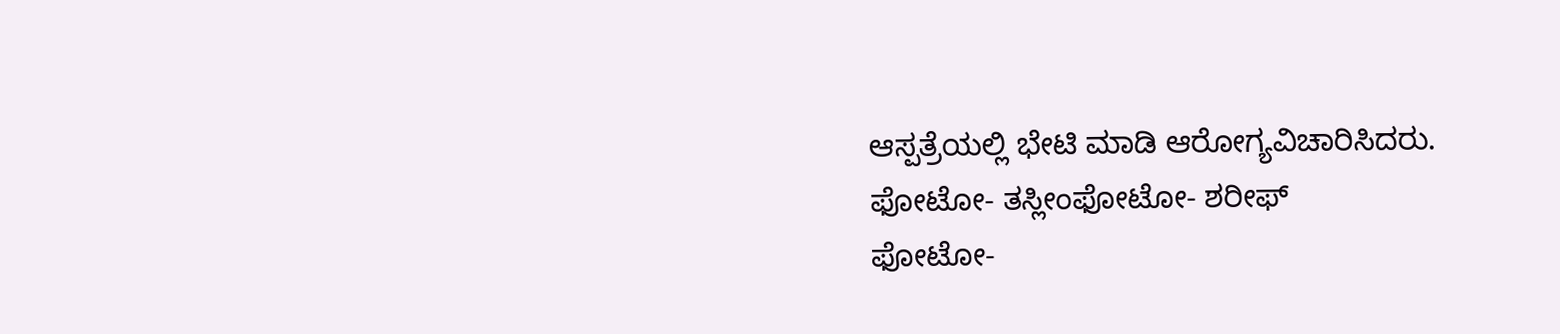ಆಸ್ಪತ್ರೆಯಲ್ಲಿ ಭೇಟಿ ಮಾಡಿ ಆರೋಗ್ಯವಿಚಾರಿಸಿದರು.
ಫೋಟೋ- ತಸ್ಲೀಂಫೋಟೋ- ಶರೀಫ್
ಫೋಟೋ-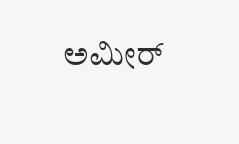ಅಮೀರ್